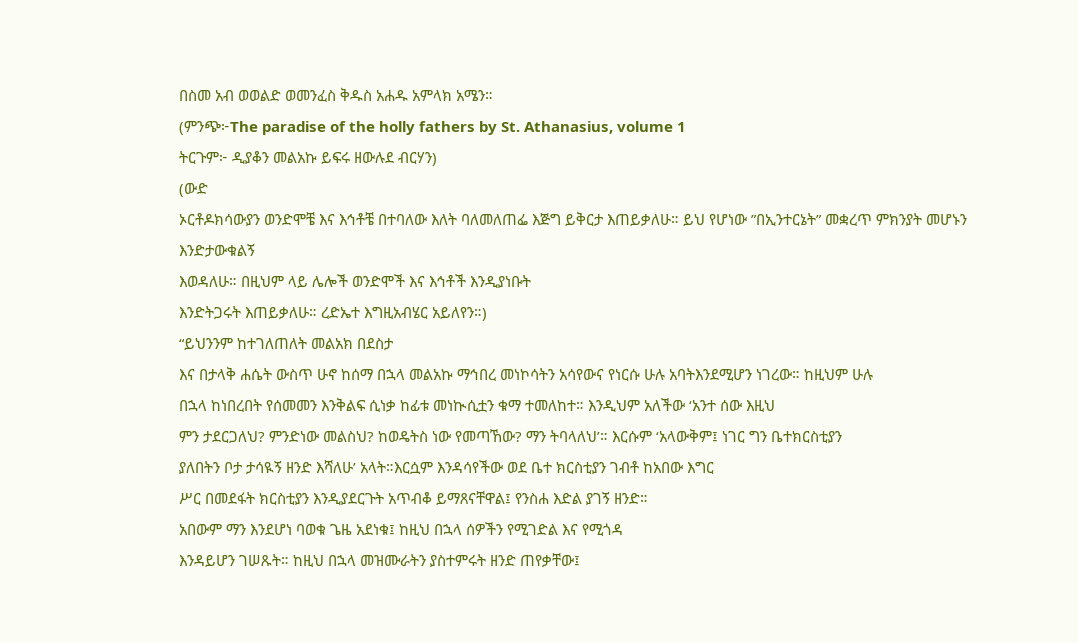በስመ አብ ወወልድ ወመንፈስ ቅዱስ አሐዱ አምላክ አሜን።
(ምንጭ፦The paradise of the holly fathers by St. Athanasius, volume 1
ትርጉም፦ ዲያቆን መልአኩ ይፍሩ ዘውሉደ ብርሃን)
(ውድ
ኦርቶዶክሳውያን ወንድሞቼ እና እኅቶቼ በተባለው እለት ባለመለጠፌ እጅግ ይቅርታ እጠይቃለሁ። ይህ የሆነው ”በኢንተርኔት” መቋረጥ ምክንያት መሆኑን እንድታውቁልኝ
እወዳለሁ። በዚህም ላይ ሌሎች ወንድሞች እና እኅቶች እንዲያነቡት
እንድትጋሩት እጠይቃለሁ። ረድኤተ እግዚአብሄር አይለየን።)
“ይህንንም ከተገለጠለት መልአክ በደስታ
እና በታላቅ ሐሴት ውስጥ ሁኖ ከሰማ በኋላ መልአኩ ማኅበረ መነኮሳትን አሳየውና የነርሱ ሁሉ አባትእንደሚሆን ነገረው። ከዚህም ሁሉ
በኋላ ከነበረበት የሰመመን እንቅልፍ ሲነቃ ከፊቱ መነኲሲቷን ቁማ ተመለከተ። እንዲህም አለችው ‘አንተ ሰው እዚህ
ምን ታደርጋለህ? ምንድነው መልስህ? ከወዴትስ ነው የመጣኸው? ማን ትባላለህ’። እርሱም ‘አላውቅም፤ ነገር ግን ቤተክርስቲያን
ያለበትን ቦታ ታሳዪኝ ዘንድ እሻለሁ’ አላት።እርሷም እንዳሳየችው ወደ ቤተ ክርስቲያን ገብቶ ከአበው እግር
ሥር በመደፋት ክርስቲያን እንዲያደርጉት አጥብቆ ይማጸናቸዋል፤ የንስሐ እድል ያገኝ ዘንድ።
አበውም ማን እንደሆነ ባወቁ ጌዜ አደነቁ፤ ከዚህ በኋላ ሰዎችን የሚገድል እና የሚጎዳ
እንዳይሆን ገሠጹት። ከዚህ በኋላ መዝሙራትን ያስተምሩት ዘንድ ጠየቃቸው፤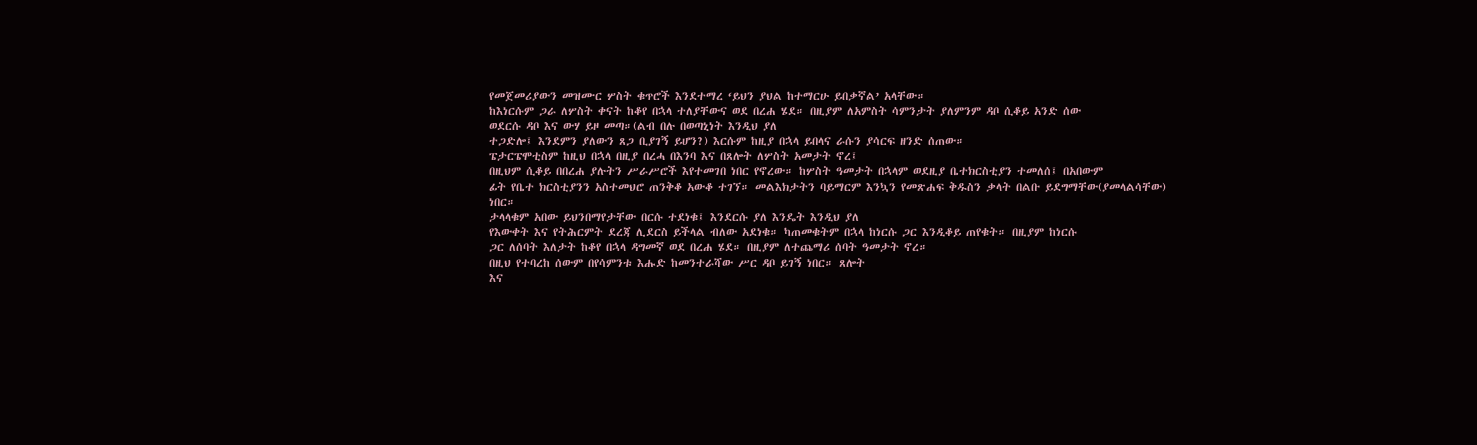የመጀመሪያውን መዝሙር ሦስት ቁጥሮች እንደተማረ ‘ይህን ያህል ከተማርሁ ይበቃኛል’ አላቸው።
ከእነርሱም ጋራ ለሦስት ቀናት ከቆየ በኋላ ተለያቸውና ወደ በረሐ ሄደ። በዚያም ለአምስት ሳምንታት ያለምንም ዳቦ ሲቆይ አንድ ሰው
ወደርሱ ዳቦ እና ውሃ ይዞ መጣ።(ልብ በሉ በወጣኒነት እንዲህ ያለ
ተጋድሎ፤ እንደምን ያለውን ጸጋ ቢያገኝ ይሆን?) እርሱም ከዚያ በኋላ ይበላና ራሱን ያሳርፍ ዘንድ ሰጠው።
ፔታርፔሞቲስም ከዚህ በኋላ በዚያ በረሓ በእንባ እና በጸሎት ለሦስት አመታት ኖረ፤
በዚህም ሲቆይ በበረሐ ያሉትን ሥራሥሮች እየተመገበ ነበር የኖረው። ከሦስት ዓመታት በኋላም ወደዚያ ቤተክርስቲያን ተመለሰ፤ በአበውም
ፊት የቤተ ክርስቲያንን አስተመህሮ ጠንቅቆ አውቆ ተገኘ። መልእክታትን ባይማርም እንኳን የመጽሐፍ ቅዱስን ቃላት በልቡ ይደግማቸው(ያመላልሳቸው)
ነበር።
ታላላቁም አበው ይህንበማየታቸው በርሱ ተደነቁ፤ እንደርሱ ያለ እንዴት እንዲህ ያለ
የእውቀት እና የትሕርምት ደረጃ ሊደርስ ይችላል ብለው አደነቁ። ካጠመቁትም በኋላ ከነርሱ ጋር እንዲቆይ ጠየቁት። በዚያም ከነርሱ
ጋር ለሰባት እለታት ከቆየ በኋላ ዳግመኛ ወደ በረሐ ሄደ። በዚያም ለተጨማሪ ሰባት ዓመታት ኖረ።
በዚህ የተባረከ ሰውም በየሳምንቱ እሑድ ከመንተራሻው ሥር ዳቦ ይገኝ ነበር። ጸሎት
እና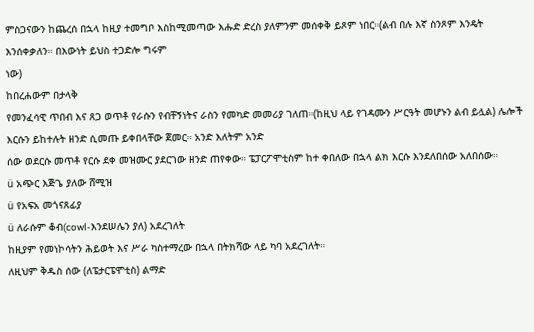ምስጋናውን ከጨረሰ በኋላ ከዚያ ተመግቦ እስከሚመጣው እሑድ ድረስ ያለምንም መሰቀቅ ይጾም ነበር።(ልብ በሉ እኛ ስንጾም እንዴት እንሰቀቃለን። በእውነት ይህስ ተጋድሎ ግሩም
ነው)
ከበረሐውም በታላቅ
የመንፈሳዊ ጥበብ እና ጸጋ ወጥቶ የራሱን የብቸኝነትና ራስን የመካድ መመሪያ ገለጠ።(ከዚህ ላይ የገዳሙን ሥርዓት መሆኑን ልብ ይሏል) ሌሎች እርሱን ይከተሉት ዘንድ ሲመጡ ይቀበላቸው ጀመር። አንድ እለትም አንድ
ሰው ወደርሱ መጥቶ የርሱ ደቀ መዝሙር ያደርገው ዘንድ ጠየቀው። ፔፓርፖሞቲስም ከተ ቀበለው በኋላ ልክ እርሱ እንደለበሰው አለበሰው።
ü አጭር እጅጌ ያለው ሸሚዝ
ü የአፍአ መጎናጸፊያ
ü ለራሱም ቆብ(cowl-እንደሠሌን ያለ) አደረገለት
ከዚያም የመነኮሳትን ሕይወት እና ሥራ ካስተማረው በኋላ በትክሻው ላይ ካባ አደረገለት።
ለዚህም ቅዱስ ሰው (ለፔታርፔሞቲስ) ልማድ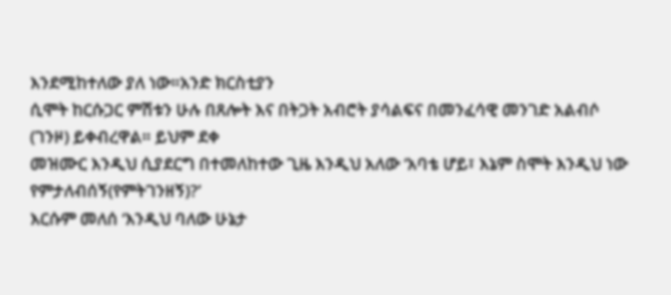እንደሚከተለው ያለ ነው።አንድ ክርስቲያን
ሲሞት ከርሱጋር ምሽቱን ሁሉ በጸሎት እና በትጋት አብሮት ያሳልፍና በመንፈሳዊ መንገድ አልብሶ (ገንዞ) ይቀብረዋል። ይህም ደቀ
መዝሙር እንዲህ ሲያደርግ በተመለከተው ጊዜ እንዲህ አለው ‘አባቴ ሆይ፣ እኔም ስሞት እንዲህ ነው የምታለብሰኝ(የምትገንዘኝ)?’
እርሱም መለሰ ‘እንዲህ ባለው ሁኔታ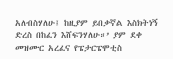አለብስሃለሁ፤ ከዚያም ይበቃኛል እስክትነኝ
ድረስ በከፈን እሸፍንሃለሁ።’ ያም ደቀ መዝሙር አረፈና የፔታርፔሞቲስ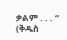ቃልም . . . ”
(ቅዱስ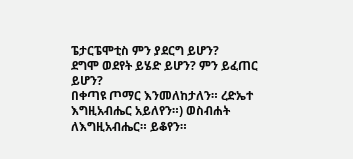ፔታርፔሞቲስ ምን ያደርግ ይሆን?
ደግሞ ወደየት ይሄድ ይሆን? ምን ይፈጠር ይሆን?
በቀጣዩ ጦማር እንመለከታለን። ረድኤተ እግዚአብሔር አይለየን።) ወስብሐት ለእግዚአብሔር። ይቆየን።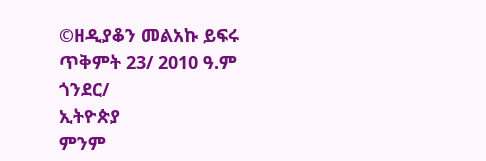©ዘዲያቆን መልአኩ ይፍሩ
ጥቅምት 23/ 2010 ዓ.ም
ጎንደር/
ኢትዮጵያ
ምንም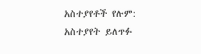አስተያየቶች የሉም:
አስተያየት ይለጥፉ